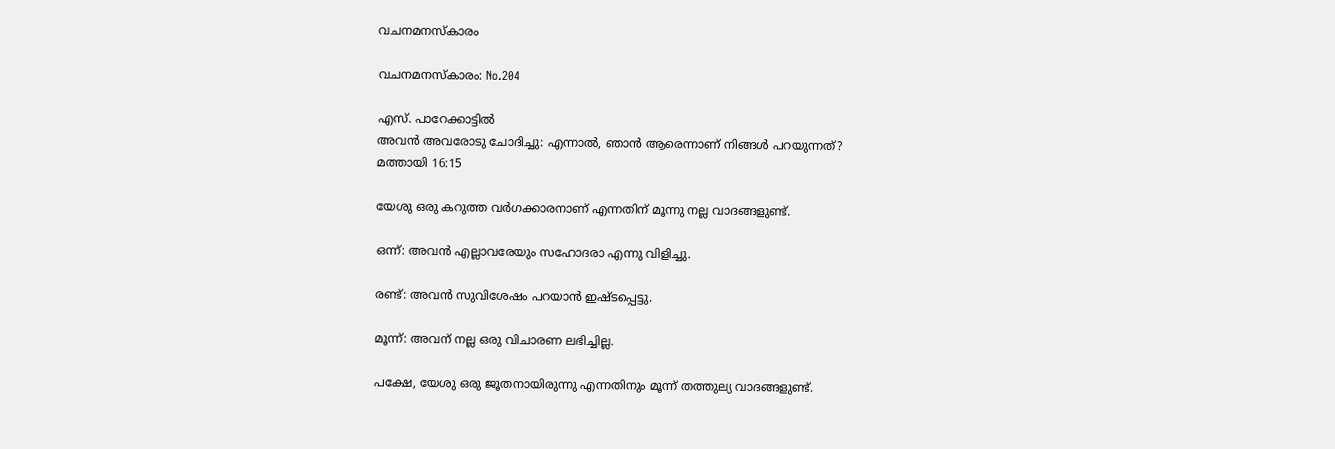വചനമനസ്‌കാരം

വചനമനസ്‌കാരം: No.204

എസ്. പാറേക്കാട്ടില്‍
അവന്‍ അവരോടു ചോദിച്ചു: എന്നാല്‍, ഞാന്‍ ആരെന്നാണ് നിങ്ങള്‍ പറയുന്നത്?
മത്തായി 16:15

യേശു ഒരു കറുത്ത വര്‍ഗക്കാരനാണ് എന്നതിന് മൂന്നു നല്ല വാദങ്ങളുണ്ട്.

ഒന്ന്: അവന്‍ എല്ലാവരേയും സഹോദരാ എന്നു വിളിച്ചു.

രണ്ട്: അവന്‍ സുവിശേഷം പറയാന്‍ ഇഷ്ടപ്പെട്ടു.

മൂന്ന്: അവന് നല്ല ഒരു വിചാരണ ലഭിച്ചില്ല.

പക്ഷേ, യേശു ഒരു ജൂതനായിരുന്നു എന്നതിനും മൂന്ന് തത്തുല്യ വാദങ്ങളുണ്ട്.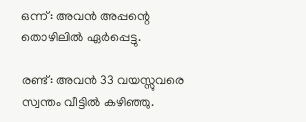ഒന്ന്: അവന്‍ അപ്പന്റെ തൊഴിലില്‍ ഏര്‍പ്പെട്ടു.

രണ്ട്: അവന്‍ 33 വയസ്സുവരെ സ്വന്തം വീട്ടില്‍ കഴിഞ്ഞു.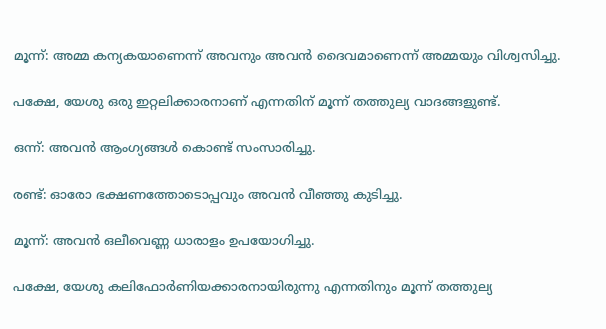മൂന്ന്: അമ്മ കന്യകയാണെന്ന് അവനും അവന്‍ ദൈവമാണെന്ന് അമ്മയും വിശ്വസിച്ചു.

പക്ഷേ, യേശു ഒരു ഇറ്റലിക്കാരനാണ് എന്നതിന് മൂന്ന് തത്തുല്യ വാദങ്ങളുണ്ട്.

ഒന്ന്: അവന്‍ ആംഗ്യങ്ങള്‍ കൊണ്ട് സംസാരിച്ചു.

രണ്ട്: ഓരോ ഭക്ഷണത്തോടൊപ്പവും അവന്‍ വീഞ്ഞു കുടിച്ചു.

മൂന്ന്: അവന്‍ ഒലീവെണ്ണ ധാരാളം ഉപയോഗിച്ചു.

പക്ഷേ, യേശു കലിഫോര്‍ണിയക്കാരനായിരുന്നു എന്നതിനും മൂന്ന് തത്തുല്യ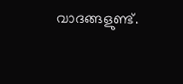വാദങ്ങളുണ്ട്.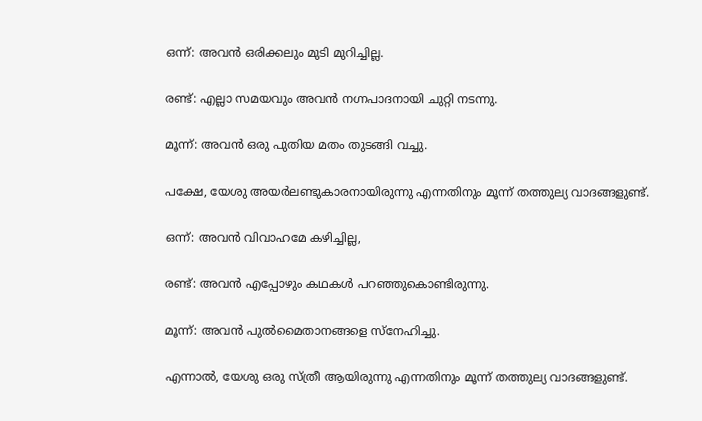ഒന്ന്: അവന്‍ ഒരിക്കലും മുടി മുറിച്ചില്ല.

രണ്ട്: എല്ലാ സമയവും അവന്‍ നഗ്നപാദനായി ചുറ്റി നടന്നു.

മൂന്ന്: അവന്‍ ഒരു പുതിയ മതം തുടങ്ങി വച്ചു.

പക്ഷേ, യേശു അയര്‍ലണ്ടുകാരനായിരുന്നു എന്നതിനും മൂന്ന് തത്തുല്യ വാദങ്ങളുണ്ട്.

ഒന്ന്: അവന്‍ വിവാഹമേ കഴിച്ചില്ല,

രണ്ട്: അവന്‍ എപ്പോഴും കഥകള്‍ പറഞ്ഞുകൊണ്ടിരുന്നു.

മൂന്ന്: അവന്‍ പുല്‍മൈതാനങ്ങളെ സ്‌നേഹിച്ചു.

എന്നാല്‍, യേശു ഒരു സ്ത്രീ ആയിരുന്നു എന്നതിനും മൂന്ന് തത്തുല്യ വാദങ്ങളുണ്ട്.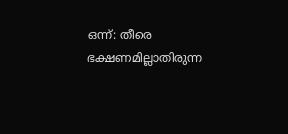ഒന്ന്: തീരെ ഭക്ഷണമില്ലാതിരുന്ന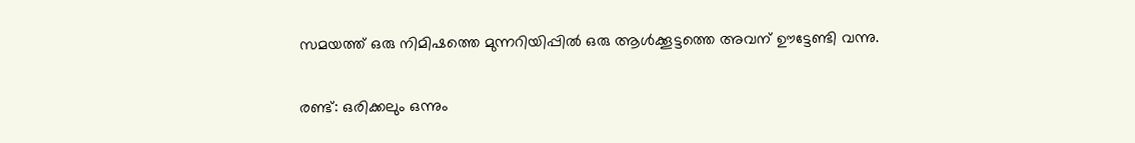സമയത്ത് ഒരു നിമിഷത്തെ മുന്നറിയിപ്പില്‍ ഒരു ആള്‍ക്കൂട്ടത്തെ അവന് ഊട്ടേണ്ടി വന്നു.

രണ്ട്: ഒരിക്കലും ഒന്നും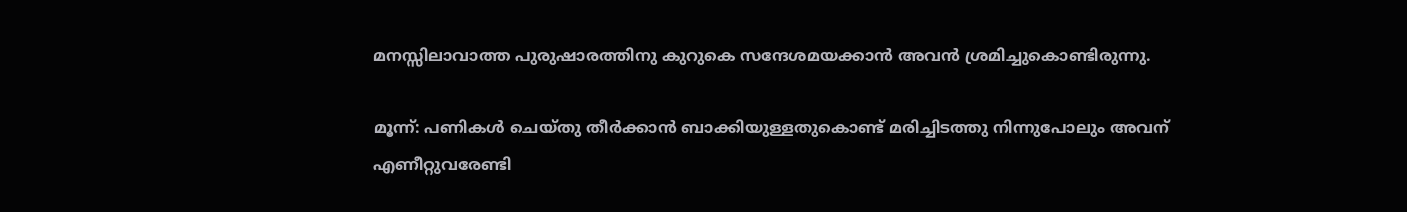മനസ്സിലാവാത്ത പുരുഷാരത്തിനു കുറുകെ സന്ദേശമയക്കാന്‍ അവന്‍ ശ്രമിച്ചുകൊണ്ടിരുന്നു.

മൂന്ന്: പണികള്‍ ചെയ്തു തീര്‍ക്കാന്‍ ബാക്കിയുള്ളതുകൊണ്ട് മരിച്ചിടത്തു നിന്നുപോലും അവന് എണീറ്റുവരേണ്ടി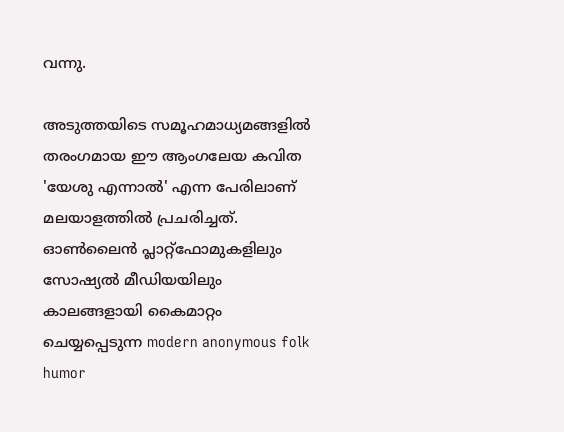വന്നു.

അടുത്തയിടെ സമൂഹമാധ്യമങ്ങളില്‍ തരംഗമായ ഈ ആംഗലേയ കവിത 'യേശു എന്നാല്‍' എന്ന പേരിലാണ് മലയാളത്തില്‍ പ്രചരിച്ചത്. ഓണ്‍ലൈന്‍ പ്ലാറ്റ്‌ഫോമുകളിലും സോഷ്യല്‍ മീഡിയയിലും കാലങ്ങളായി കൈമാറ്റം ചെയ്യപ്പെടുന്ന modern anonymous folk humor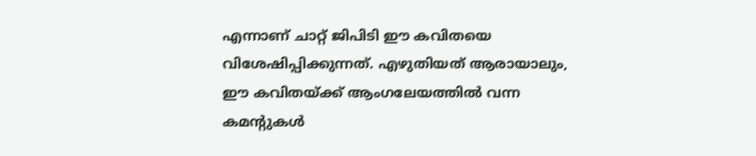എന്നാണ് ചാറ്റ് ജിപിടി ഈ കവിതയെ വിശേഷിപ്പിക്കുന്നത്. എഴുതിയത് ആരായാലും, ഈ കവിതയ്ക്ക് ആംഗലേയത്തില്‍ വന്ന കമന്റുകള്‍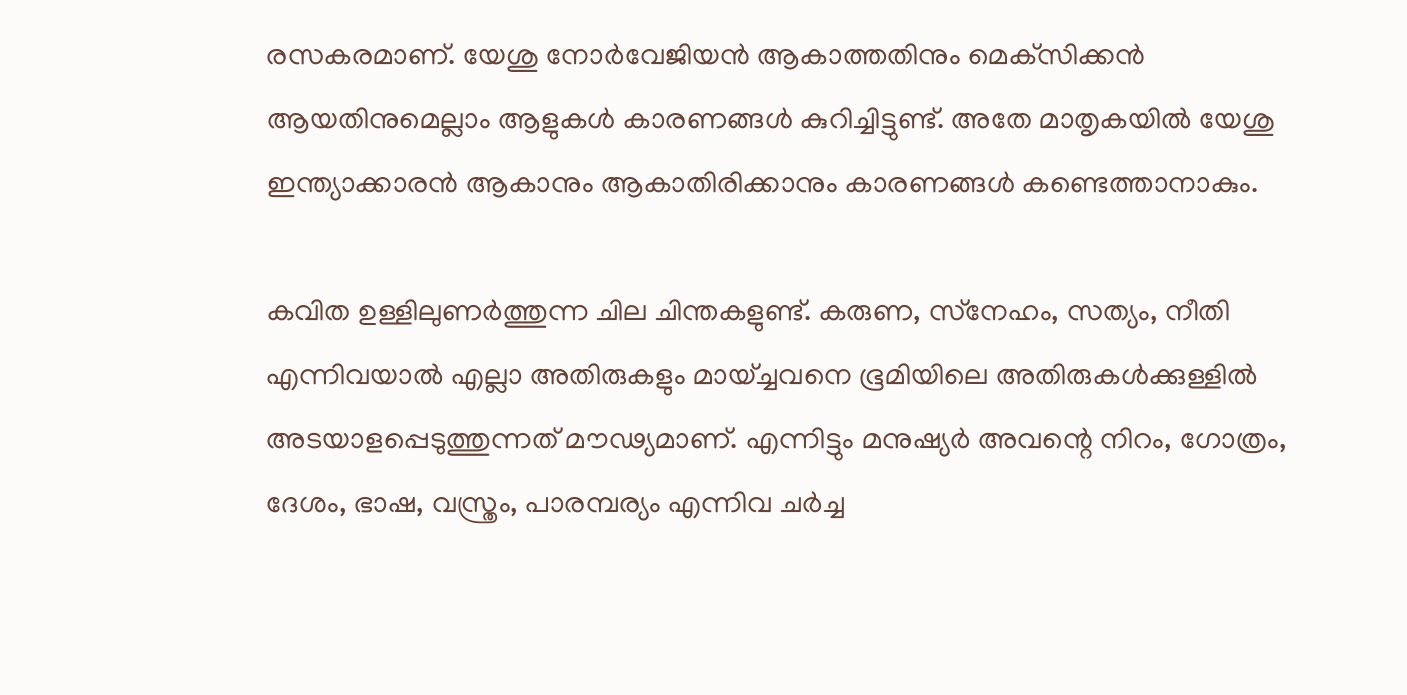രസകരമാണ്. യേശു നോര്‍വേജിയന്‍ ആകാത്തതിനും മെക്‌സിക്കന്‍ ആയതിനുമെല്ലാം ആളുകള്‍ കാരണങ്ങള്‍ കുറിച്ചിട്ടുണ്ട്. അതേ മാതൃകയില്‍ യേശു ഇന്ത്യാക്കാരന്‍ ആകാനും ആകാതിരിക്കാനും കാരണങ്ങള്‍ കണ്ടെത്താനാകും.

കവിത ഉള്ളിലുണര്‍ത്തുന്ന ചില ചിന്തകളുണ്ട്. കരുണ, സ്‌നേഹം, സത്യം, നീതി എന്നിവയാല്‍ എല്ലാ അതിരുകളും മായ്ച്ചവനെ ഭൂമിയിലെ അതിരുകള്‍ക്കുള്ളില്‍ അടയാളപ്പെടുത്തുന്നത് മൗഢ്യമാണ്. എന്നിട്ടും മനുഷ്യര്‍ അവന്റെ നിറം, ഗോത്രം, ദേശം, ഭാഷ, വസ്ത്രം, പാരമ്പര്യം എന്നിവ ചര്‍ച്ച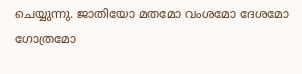ചെയ്യുന്നു. ജാതിയോ മതമോ വംശമോ ദേശമോ ഗോത്രമോ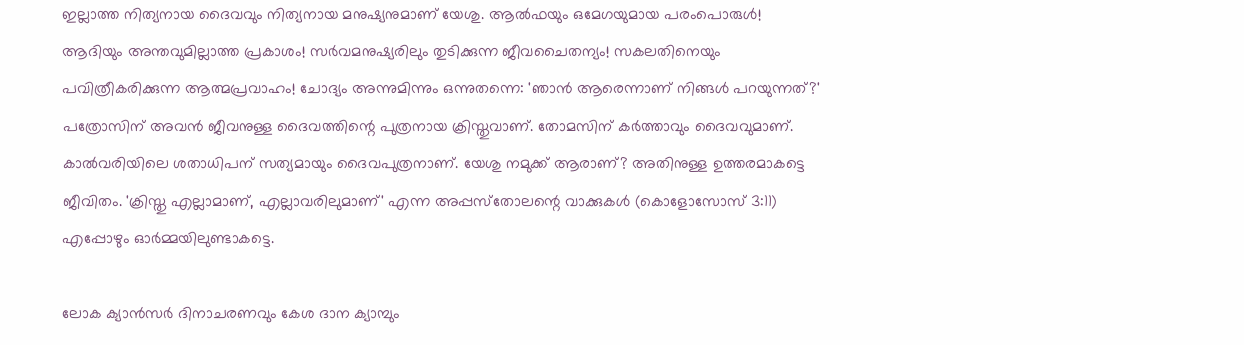ഇല്ലാത്ത നിത്യനായ ദൈവവും നിത്യനായ മനുഷ്യനുമാണ് യേശു. ആല്‍ഫയും ഒമേഗയുമായ പരംപൊരുള്‍! ആദിയും അന്തവുമില്ലാത്ത പ്രകാശം! സര്‍വമനുഷ്യരിലും തുടിക്കുന്ന ജീവചൈതന്യം! സകലതിനെയും പവിത്രീകരിക്കുന്ന ആത്മപ്രവാഹം! ചോദ്യം അന്നുമിന്നും ഒന്നുതന്നെ: 'ഞാന്‍ ആരെന്നാണ് നിങ്ങള്‍ പറയുന്നത്?' പത്രോസിന് അവന്‍ ജീവനുള്ള ദൈവത്തിന്റെ പുത്രനായ ക്രിസ്തുവാണ്. തോമസിന് കര്‍ത്താവും ദൈവവുമാണ്. കാല്‍വരിയിലെ ശതാധിപന് സത്യമായും ദൈവപുത്രനാണ്. യേശു നമുക്ക് ആരാണ്? അതിനുള്ള ഉത്തരമാകട്ടെ ജീവിതം. 'ക്രിസ്തു എല്ലാമാണ്, എല്ലാവരിലുമാണ്' എന്ന അപ്പസ്‌തോലന്റെ വാക്കുകള്‍ (കൊളോസോസ് 3:11) എപ്പോഴും ഓര്‍മ്മയിലുണ്ടാകട്ടെ.

ലോക ക്യാൻസർ ദിനാചരണവും കേശ ദാന ക്യാമ്പും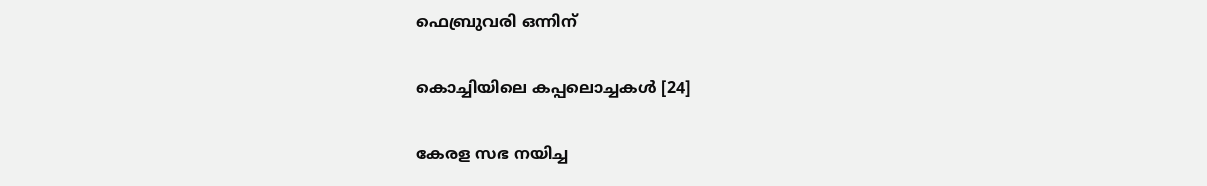ഫെബ്രുവരി ഒന്നിന്

കൊച്ചിയിലെ കപ്പലൊച്ചകള്‍ [24]

കേരള സഭ നയിച്ച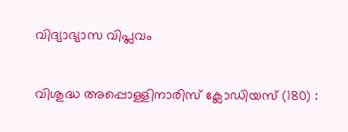വിദ്യാഭ്യാസ വിപ്ലവം

വിശുദ്ധ അപ്പൊള്ളിനാരിസ് ക്ലോഡിയസ് (180) :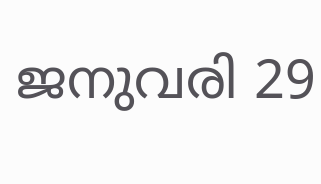ജനുവരി 29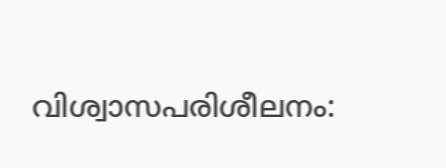വിശ്വാസപരിശീലനം: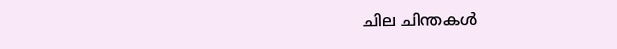ചില ചിന്തകള്‍